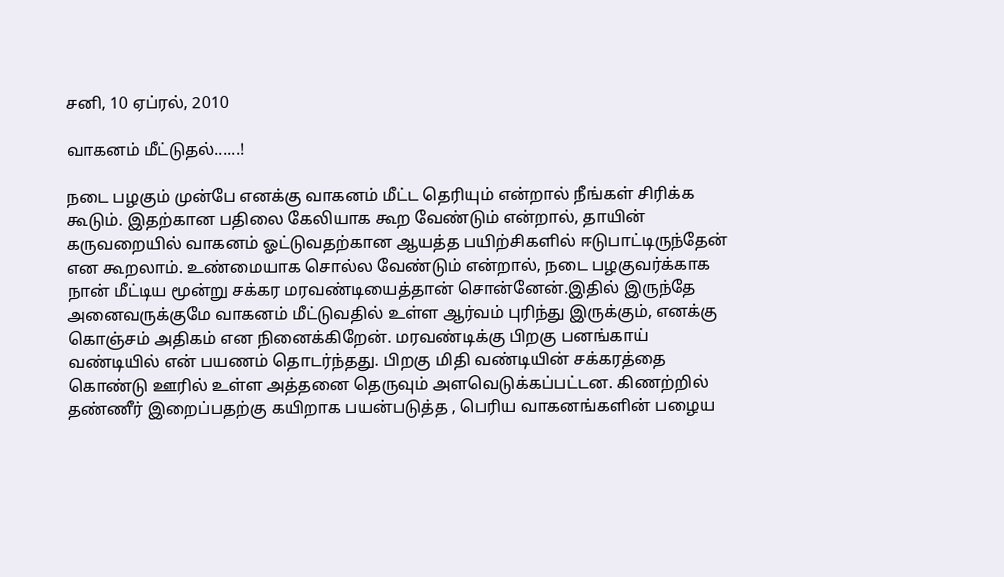சனி, 10 ஏப்ரல், 2010

வாகனம் மீட்டுதல்......!

நடை பழகும் முன்பே எனக்கு வாகனம் மீட்ட தெரியும் என்றால் நீங்கள் சிரிக்க கூடும். இதற்கான பதிலை கேலியாக கூற வேண்டும் என்றால், தாயின் கருவறையில் வாகனம் ஓட்டுவதற்கான ஆயத்த பயிற்சிகளில் ஈடுபாட்டிருந்தேன் என கூறலாம். உண்மையாக சொல்ல வேண்டும் என்றால், நடை பழகுவர்க்காக நான் மீட்டிய மூன்று சக்கர மரவண்டியைத்தான் சொன்னேன்.இதில் இருந்தே அனைவருக்குமே வாகனம் மீட்டுவதில் உள்ள ஆர்வம் புரிந்து இருக்கும், எனக்கு கொஞ்சம் அதிகம் என நினைக்கிறேன். மரவண்டிக்கு பிறகு பனங்காய் வண்டியில் என் பயணம் தொடர்ந்தது. பிறகு மிதி வண்டியின் சக்கரத்தை கொண்டு ஊரில் உள்ள அத்தனை தெருவும் அளவெடுக்கப்பட்டன. கிணற்றில் தண்ணீர் இறைப்பதற்கு கயிறாக பயன்படுத்த , பெரிய வாகனங்களின் பழைய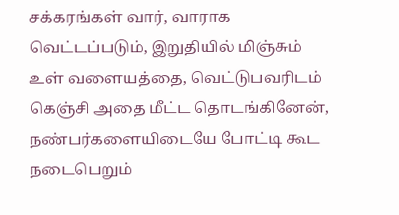சக்கரங்கள் வார், வாராக வெட்டப்படும், இறுதியில் மிஞ்சும் உள் வளையத்தை, வெட்டுபவரிடம் கெஞ்சி அதை மீட்ட தொடங்கினேன், நண்பர்களையிடையே போட்டி கூட நடைபெறும்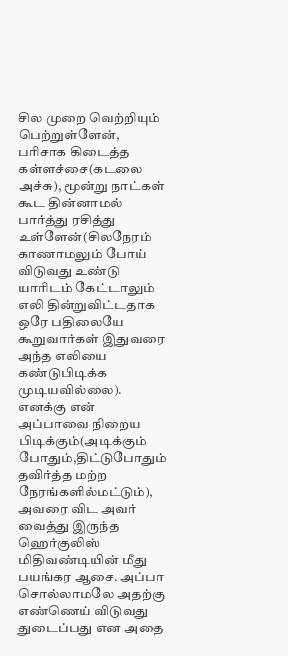சில முறை வெற்றியும் பெற்றுள்ளேன், பரிசாக கிடைத்த கள்ளச்சை(கடலை அச்சு), மூன்று நாட்கள் கூட தின்னாமல் பார்த்து ரசித்து உள்ளேன்(சிலநேரம் காணாமலும் போய் விடுவது உண்டு யாரிடம் கேட்டாலும் எலி தின்றுவிட்டதாக ஒரே பதிலையே கூறுவார்கள் இதுவரை அந்த எலியை கண்டுபிடிக்க முடியவில்லை). எனக்கு என் அப்பாவை நிறைய பிடிக்கும்(அடிக்கும் போதும்,திட்டுபோதும் தவிர்த்த மற்ற நேரங்களில்மட்டும்), அவரை விட அவர் வைத்து இருந்த ஹெர்குலிஸ் மிதிவண்டியின் மீது பயங்கர ஆசை. அப்பா சொல்லாமலே அதற்கு எண்ணெய் விடுவது துடைப்பது என அதை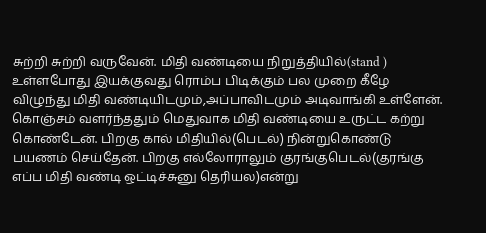சுற்றி சுற்றி வருவேன். மிதி வண்டியை நிறுத்தியில்(stand ) உள்ளபோது இயக்குவது ரொம்ப பிடிக்கும் பல முறை கீழே விழுந்து மிதி வண்டியிடமும்,அப்பாவிடமும் அடிவாங்கி உள்ளேன். கொஞ்சம் வளர்ந்ததும் மெதுவாக மிதி வண்டியை உருட்ட கற்று கொண்டேன். பிறகு கால் மிதியில்(பெடல்) நின்றுகொண்டு பயணம் செய்தேன். பிறகு எல்லோராலும் குரங்குபெடல்(குரங்கு எப்ப மிதி வண்டி ஒட்டிச்சுனு தெரியல)என்று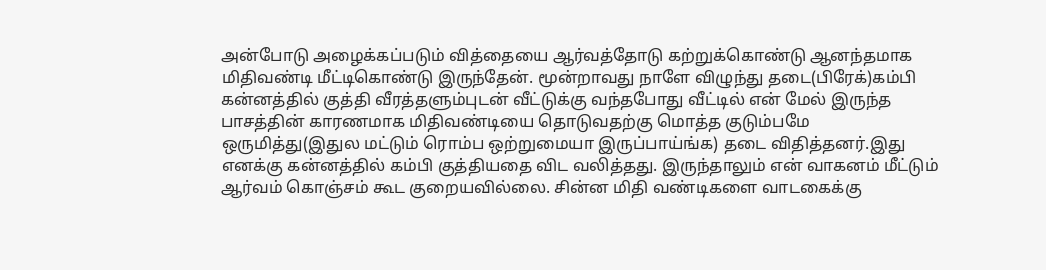அன்போடு அழைக்கப்படும் வித்தையை ஆர்வத்தோடு கற்றுக்கொண்டு ஆனந்தமாக மிதிவண்டி மீட்டிகொண்டு இருந்தேன். மூன்றாவது நாளே விழுந்து தடை(பிரேக்)கம்பி கன்னத்தில் குத்தி வீரத்தளும்புடன் வீட்டுக்கு வந்தபோது வீட்டில் என் மேல் இருந்த பாசத்தின் காரணமாக மிதிவண்டியை தொடுவதற்கு மொத்த குடும்பமே ஒருமித்து(இதுல மட்டும் ரொம்ப ஒற்றுமையா இருப்பாய்ங்க) தடை விதித்தனர்.இது எனக்கு கன்னத்தில் கம்பி குத்தியதை விட வலித்தது. இருந்தாலும் என் வாகனம் மீட்டும் ஆர்வம் கொஞ்சம் கூட குறையவில்லை. சின்ன மிதி வண்டிகளை வாடகைக்கு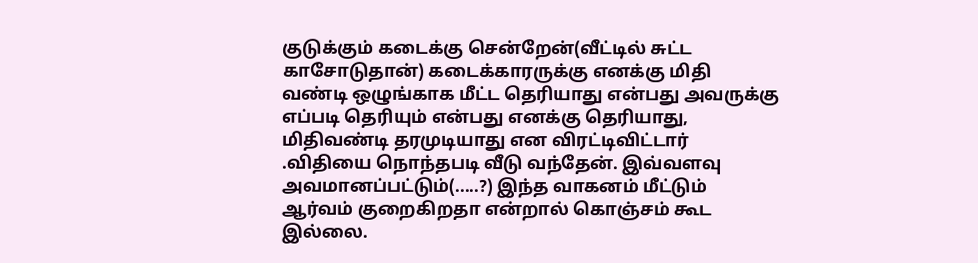குடுக்கும் கடைக்கு சென்றேன்(வீட்டில் சுட்ட காசோடுதான்) கடைக்காரருக்கு எனக்கு மிதி வண்டி ஒழுங்காக மீட்ட தெரியாது என்பது அவருக்கு எப்படி தெரியும் என்பது எனக்கு தெரியாது, மிதிவண்டி தரமுடியாது என விரட்டிவிட்டார் .விதியை நொந்தபடி வீடு வந்தேன். இவ்வளவு அவமானப்பட்டும்(.....?) இந்த வாகனம் மீட்டும் ஆர்வம் குறைகிறதா என்றால் கொஞ்சம் கூட இல்லை.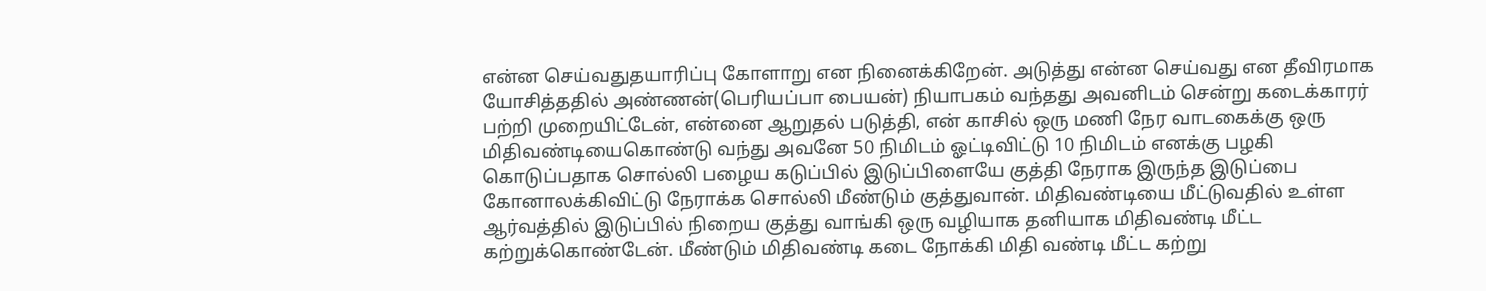என்ன செய்வதுதயாரிப்பு கோளாறு என நினைக்கிறேன். அடுத்து என்ன செய்வது என தீவிரமாக யோசித்ததில் அண்ணன்(பெரியப்பா பையன்) நியாபகம் வந்தது அவனிடம் சென்று கடைக்காரர் பற்றி முறையிட்டேன், என்னை ஆறுதல் படுத்தி, என் காசில் ஒரு மணி நேர வாடகைக்கு ஒரு மிதிவண்டியைகொண்டு வந்து அவனே 50 நிமிடம் ஓட்டிவிட்டு 10 நிமிடம் எனக்கு பழகி கொடுப்பதாக சொல்லி பழைய கடுப்பில் இடுப்பிளையே குத்தி நேராக இருந்த இடுப்பை கோனாலக்கிவிட்டு நேராக்க சொல்லி மீண்டும் குத்துவான். மிதிவண்டியை மீட்டுவதில் உள்ள ஆர்வத்தில் இடுப்பில் நிறைய குத்து வாங்கி ஒரு வழியாக தனியாக மிதிவண்டி மீட்ட கற்றுக்கொண்டேன். மீண்டும் மிதிவண்டி கடை நோக்கி மிதி வண்டி மீட்ட கற்று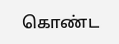கொண்ட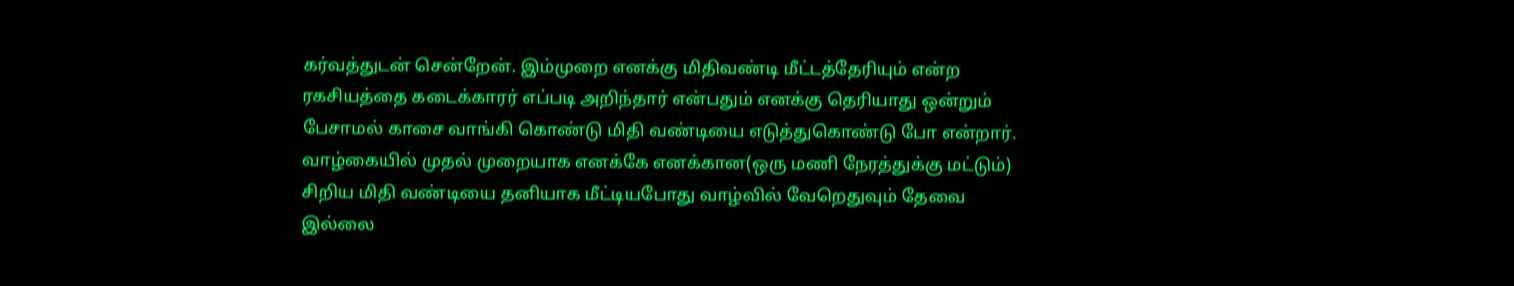கர்வத்துடன் சென்றேன். இம்முறை எனக்கு மிதிவண்டி மீட்டத்தேரியும் என்ற ரகசியத்தை கடைக்காரர் எப்படி அறிந்தார் என்பதும் எனக்கு தெரியாது ஒன்றும் பேசாமல் காசை வாங்கி கொண்டு மிதி வண்டியை எடுத்துகொண்டு போ என்றார். வாழ்கையில் முதல் முறையாக எனக்கே எனக்கான(ஒரு மணி நேரத்துக்கு மட்டும்) சிறிய மிதி வண்டியை தனியாக மீட்டியபோது வாழ்வில் வேறெதுவும் தேவை இல்லை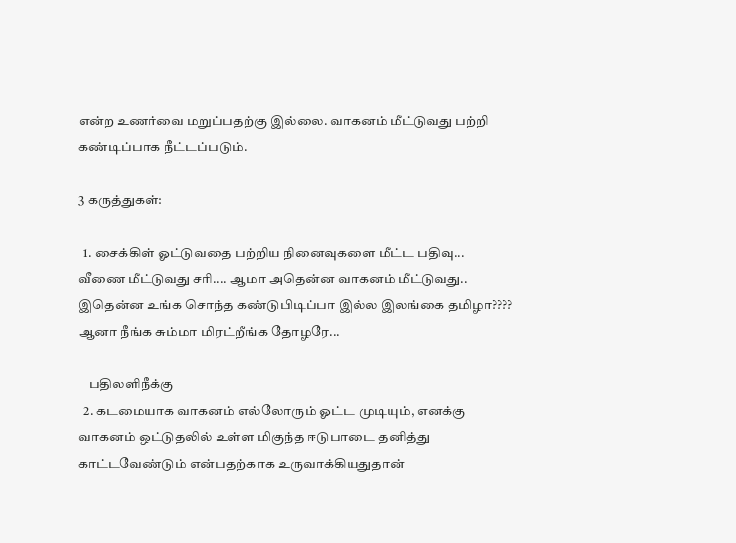என்ற உணர்வை மறுப்பதற்கு இல்லை. வாகனம் மீட்டுவது பற்றி கண்டிப்பாக நீட்டப்படும்.

3 கருத்துகள்:

  1. சைக்கிள் ஓட்டுவதை பற்றிய நினைவுகளை மீட்ட பதிவு... வீணை மீட்டுவது சரி.... ஆமா அதென்ன வாகனம் மீட்டுவது.. இதென்ன உங்க சொந்த கண்டுபிடிப்பா இல்ல இலங்கை தமிழா???? ஆனா நீங்க சும்மா மிரட்றீங்க தோழரே...

    பதிலளிநீக்கு
  2. கடமையாக வாகனம் எல்லோரும் ஓட்ட முடியும், எனக்கு வாகனம் ஒட்டுதலில் உள்ள மிகுந்த ஈடுபாடை தனித்து காட்டவேண்டும் என்பதற்காக உருவாக்கியதுதான்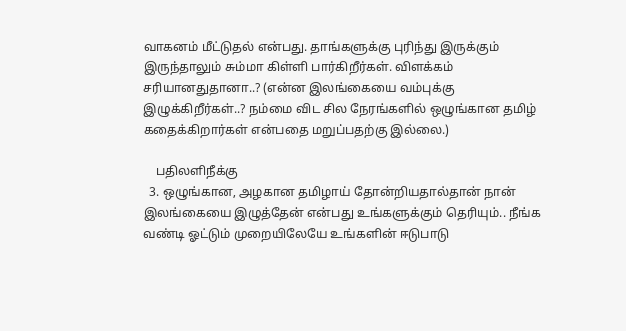வாகனம் மீட்டுதல் என்பது. தாங்களுக்கு புரிந்து இருக்கும் இருந்தாலும் சும்மா கிள்ளி பார்கிறீர்கள். விளக்கம் சரியானதுதானா..? (என்ன இலங்கையை வம்புக்கு இழுக்கிறீர்கள்..? நம்மை விட சில நேரங்களில் ஒழுங்கான தமிழ் கதைக்கிறார்கள் என்பதை மறுப்பதற்கு இல்லை.)

    பதிலளிநீக்கு
  3. ஒழுங்கான, அழகான தமிழாய் தோன்றியதால்தான் நான் இலங்கையை இழுத்தேன் என்பது உங்களுக்கும் தெரியும்.. நீங்க வண்டி ஓட்டும் முறையிலேயே உங்களின் ஈடுபாடு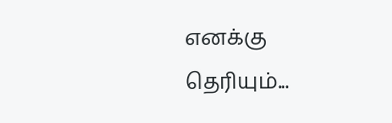எனக்கு தெரியும்...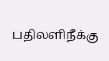பதிலளிநீக்கு